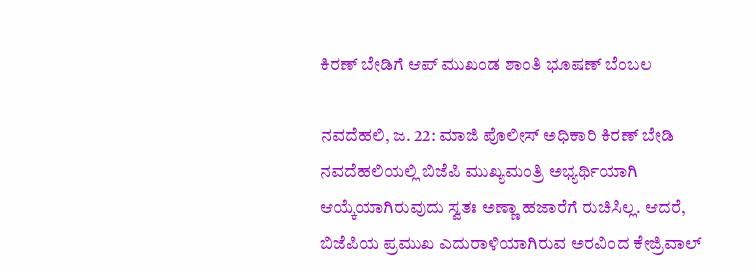ಕಿರಣ್ ಬೇಡಿಗೆ ಆಪ್ ಮುಖಂಡ ಶಾಂತಿ ಭೂಷಣ್ ಬೆಂಬಲ

ನವದೆಹಲಿ, ಜ. 22: ಮಾಜಿ ಪೊಲೀಸ್ ಅಧಿಕಾರಿ ಕಿರಣ್ ಬೇಡಿ ನವದೆಹಲಿಯಲ್ಲಿ ಬಿಜೆಪಿ ಮುಖ್ಯಮಂತ್ರಿ ಅಭ್ಯರ್ಥಿಯಾಗಿ ಆಯ್ಕೆಯಾಗಿರುವುದು ಸ್ವತಃ ಅಣ್ಣಾ ಹಜಾರೆಗೆ ರುಚಿಸಿಲ್ಲ. ಆದರೆ, ಬಿಜೆಪಿಯ ಪ್ರಮುಖ ಎದುರಾಳಿಯಾಗಿರುವ ಅರವಿಂದ ಕೇಜ್ರಿವಾಲ್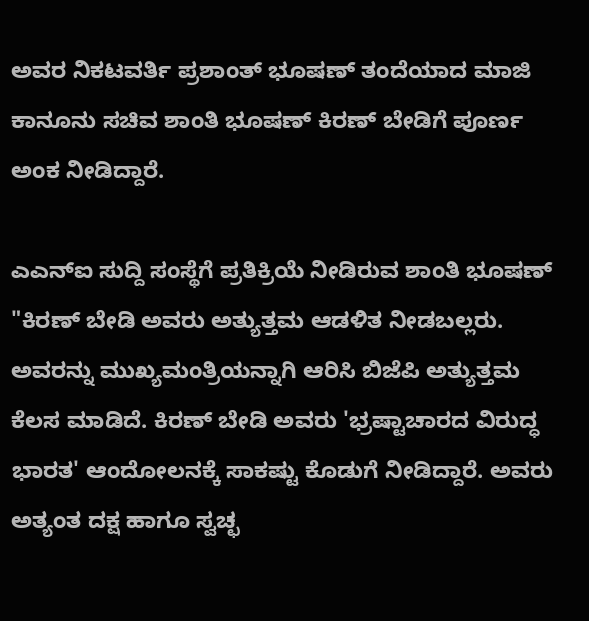ಅವರ ನಿಕಟವರ್ತಿ ಪ್ರಶಾಂತ್ ಭೂಷಣ್ ತಂದೆಯಾದ ಮಾಜಿ ಕಾನೂನು ಸಚಿವ ಶಾಂತಿ ಭೂಷಣ್ ಕಿರಣ್ ಬೇಡಿಗೆ ಪೂರ್ಣ ಅಂಕ ನೀಡಿದ್ದಾರೆ.

ಎಎನ್ಐ ಸುದ್ದಿ ಸಂಸ್ಥೆಗೆ ಪ್ರತಿಕ್ರಿಯೆ ನೀಡಿರುವ ಶಾಂತಿ ಭೂಷಣ್ "ಕಿರಣ್ ಬೇಡಿ ಅವರು ಅತ್ಯುತ್ತಮ ಆಡಳಿತ ನೀಡಬಲ್ಲರು. ಅವರನ್ನು ಮುಖ್ಯಮಂತ್ರಿಯನ್ನಾಗಿ ಆರಿಸಿ ಬಿಜೆಪಿ ಅತ್ಯುತ್ತಮ ಕೆಲಸ ಮಾಡಿದೆ. ಕಿರಣ್ ಬೇಡಿ ಅವರು 'ಭ್ರಷ್ಟಾಚಾರದ ವಿರುದ್ಧ ಭಾರತ' ಆಂದೋಲನಕ್ಕೆ ಸಾಕಷ್ಟು ಕೊಡುಗೆ ನೀಡಿದ್ದಾರೆ. ಅವರು ಅತ್ಯಂತ ದಕ್ಷ ಹಾಗೂ ಸ್ವಚ್ಛ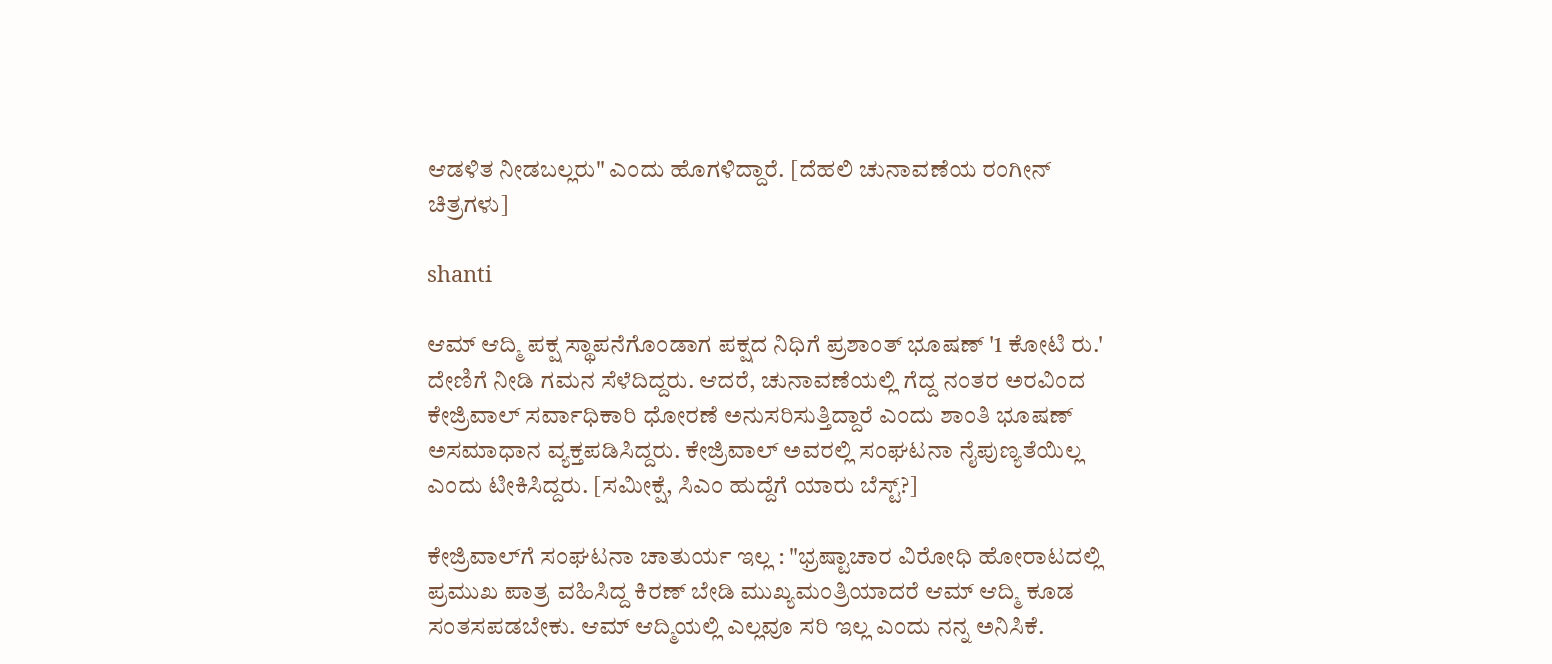ಆಡಳಿತ ನೀಡಬಲ್ಲರು" ಎಂದು ಹೊಗಳಿದ್ದಾರೆ. [ದೆಹಲಿ ಚುನಾವಣೆಯ ರಂಗೀನ್ ಚಿತ್ರಗಳು]

shanti

ಆಮ್ ಆದ್ಮಿ ಪಕ್ಷ ಸ್ಥಾಪನೆಗೊಂಡಾಗ ಪಕ್ಷದ ನಿಧಿಗೆ ಪ್ರಶಾಂತ್ ಭೂಷಣ್ '1 ಕೋಟಿ ರು.' ದೇಣಿಗೆ ನೀಡಿ ಗಮನ ಸೆಳೆದಿದ್ದರು. ಆದರೆ, ಚುನಾವಣೆಯಲ್ಲಿ ಗೆದ್ದ ನಂತರ ಅರವಿಂದ ಕೇಜ್ರಿವಾಲ್ ಸರ್ವಾಧಿಕಾರಿ ಧೋರಣೆ ಅನುಸರಿಸುತ್ತಿದ್ದಾರೆ ಎಂದು ಶಾಂತಿ ಭೂಷಣ್ ಅಸಮಾಧಾನ ವ್ಯಕ್ತಪಡಿಸಿದ್ದರು. ಕೇಜ್ರಿವಾಲ್‌ ಅವರಲ್ಲಿ ಸಂಘಟನಾ ನೈಪುಣ್ಯತೆಯಿಲ್ಲ ಎಂದು ಟೀಕಿಸಿದ್ದರು. [ಸಮೀಕ್ಷೆ, ಸಿಎಂ ಹುದ್ದೆಗೆ ಯಾರು ಬೆಸ್ಟ್?]

ಕೇಜ್ರಿವಾಲ್‌ಗೆ ಸಂಘಟನಾ ಚಾತುರ್ಯ ಇಲ್ಲ : "ಭ್ರಷ್ಟಾಚಾರ ವಿರೋಧಿ ಹೋರಾಟದಲ್ಲಿ ಪ್ರಮುಖ ಪಾತ್ರ ವಹಿಸಿದ್ದ ಕಿರಣ್ ಬೇಡಿ ಮುಖ್ಯಮಂತ್ರಿಯಾದರೆ ಆಮ್ ಆದ್ಮಿ ಕೂಡ ಸಂತಸಪಡಬೇಕು. ಆಮ್ ಆದ್ಮಿಯಲ್ಲಿ ಎಲ್ಲವೂ ಸರಿ ಇಲ್ಲ ಎಂದು ನನ್ನ ಅನಿಸಿಕೆ.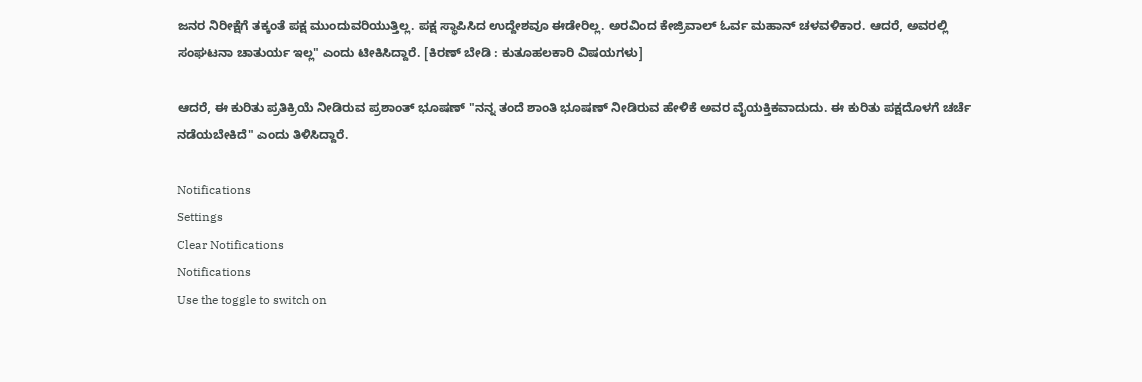ಜನರ ನಿರೀಕ್ಷೆಗೆ ತಕ್ಕಂತೆ ಪಕ್ಷ ಮುಂದುವರಿಯುತ್ತಿಲ್ಲ. ಪಕ್ಷ ಸ್ಥಾಪಿಸಿದ ಉದ್ದೇಶವೂ ಈಡೇರಿಲ್ಲ. ಅರವಿಂದ ಕೇಜ್ರಿವಾಲ್ ಓರ್ವ ಮಹಾನ್ ಚಳವಳಿಕಾರ. ಆದರೆ, ಅವರಲ್ಲಿ ಸಂಘಟನಾ ಚಾತುರ್ಯ ಇಲ್ಲ" ಎಂದು ಟೀಕಿಸಿದ್ದಾರೆ. [ಕಿರಣ್ ಬೇಡಿ : ಕುತೂಹಲಕಾರಿ ವಿಷಯಗಳು]

ಆದರೆ, ಈ ಕುರಿತು ಪ್ರತಿಕ್ರಿಯೆ ನೀಡಿರುವ ಪ್ರಶಾಂತ್ ಭೂಷಣ್ "ನನ್ನ ತಂದೆ ಶಾಂತಿ ಭೂಷಣ್ ನೀಡಿರುವ ಹೇಳಿಕೆ ಅವರ ವೈಯಕ್ತಿಕವಾದುದು. ಈ ಕುರಿತು ಪಕ್ಷದೊಳಗೆ ಚರ್ಚೆ ನಡೆಯಬೇಕಿದೆ" ಎಂದು ತಿಳಿಸಿದ್ದಾರೆ.

Notifications
Settings
Clear Notifications
Notifications
Use the toggle to switch on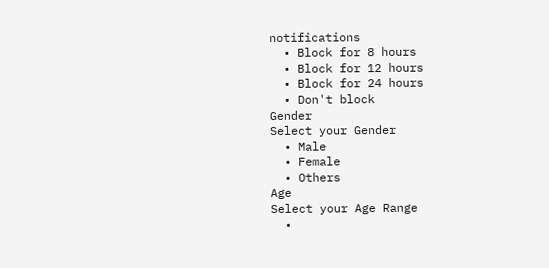notifications
  • Block for 8 hours
  • Block for 12 hours
  • Block for 24 hours
  • Don't block
Gender
Select your Gender
  • Male
  • Female
  • Others
Age
Select your Age Range
  •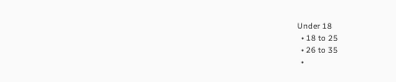Under 18
  • 18 to 25
  • 26 to 35
  •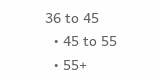36 to 45
  • 45 to 55
  • 55+